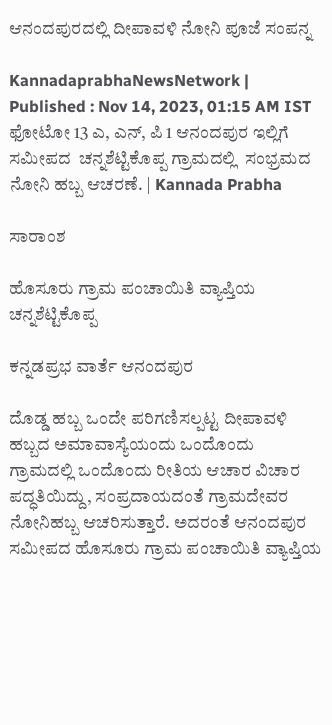ಆನಂದಪುರದಲ್ಲಿ ದೀಪಾವಳಿ ನೋನಿ ಪೂಜೆ ಸಂಪನ್ನ

KannadaprabhaNewsNetwork |
Published : Nov 14, 2023, 01:15 AM IST
ಫೋಟೋ 13 ಎ, ಎನ್, ಪಿ 1 ಆನಂದಪುರ ಇಲ್ಲಿಗೆ ಸಮೀಪದ  ಚನ್ನಶೆಟ್ಟಿಕೊಪ್ಪ ಗ್ರಾಮದಲ್ಲಿ  ಸಂಭ್ರಮದ ನೋನಿ ಹಬ್ಬ ಆಚರಣೆ. | Kannada Prabha

ಸಾರಾಂಶ

ಹೊಸೂರು ಗ್ರಾಮ ಪಂಚಾಯಿತಿ ವ್ಯಾಪ್ತಿಯ ಚನ್ನಶೆಟ್ಟಿಕೊಪ್ಪ

ಕನ್ನಡಪ್ರಭ ವಾರ್ತೆ ಆನಂದಪುರ

ದೊಡ್ಡ ಹಬ್ಬ ಒಂದೇ ಪರಿಗಣಿಸಲ್ಪಟ್ಟ ದೀಪಾವಳಿ ಹಬ್ಬದ ಅಮಾವಾಸ್ಯೆಯಂದು ಒಂದೊಂದು ಗ್ರಾಮದಲ್ಲಿ ಒಂದೊಂದು ರೀತಿಯ ಆಚಾರ ವಿಚಾರ ಪದ್ಧತಿಯಿದ್ದು, ಸಂಪ್ರದಾಯದಂತೆ ಗ್ರಾಮದೇವರ ನೋನಿಹಬ್ಬ ಆಚರಿಸುತ್ತಾರೆ. ಅದರಂತೆ ಆನಂದಪುರ ಸಮೀಪದ ಹೊಸೂರು ಗ್ರಾಮ ಪಂಚಾಯಿತಿ ವ್ಯಾಪ್ತಿಯ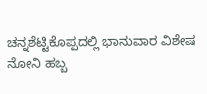ಚನ್ನಶೆಟ್ಟಿಕೊಪ್ಪದಲ್ಲಿ ಭಾನುವಾರ ವಿಶೇಷ ನೋನಿ ಹಬ್ಬ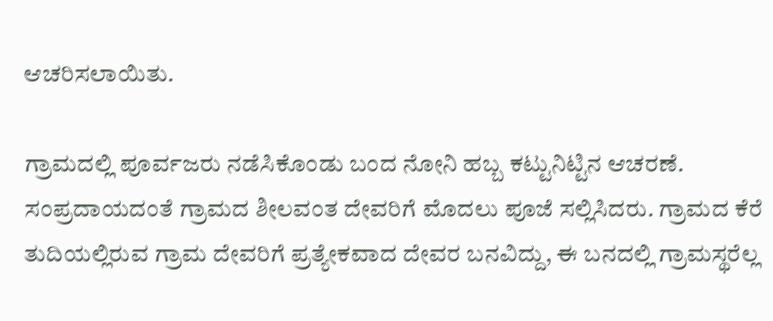ಆಚರಿಸಲಾಯಿತು.

ಗ್ರಾಮದಲ್ಲಿ ಪೂರ್ವಜರು ನಡೆಸಿಕೊಂಡು ಬಂದ ನೋನಿ ಹಬ್ಬ ಕಟ್ಟುನಿಟ್ಟಿನ ಆಚರಣೆ. ಸಂಪ್ರದಾಯದಂತೆ ಗ್ರಾಮದ ಶೀಲವಂತ ದೇವರಿಗೆ ಮೊದಲು ಪೂಜೆ ಸಲ್ಲಿಸಿದರು. ಗ್ರಾಮದ ಕೆರೆ ತುದಿಯಲ್ಲಿರುವ ಗ್ರಾಮ ದೇವರಿಗೆ ಪ್ರತ್ಯೇಕವಾದ ದೇವರ ಬನವಿದ್ದು, ಈ ಬನದಲ್ಲಿ ಗ್ರಾಮಸ್ಥರೆಲ್ಲ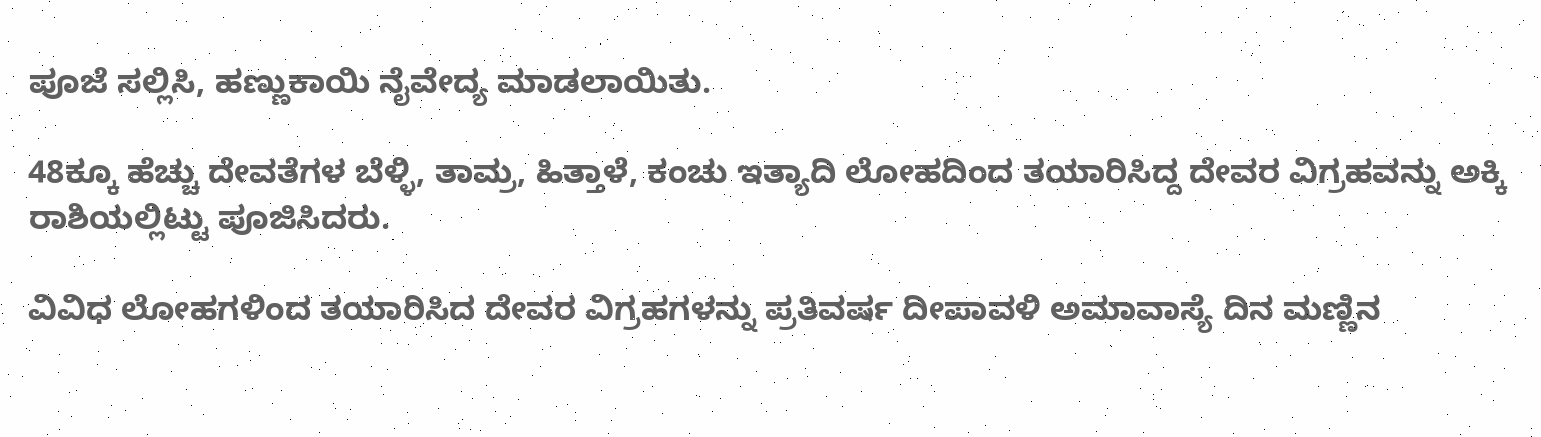ಪೂಜೆ ಸಲ್ಲಿಸಿ, ಹಣ್ಣುಕಾಯಿ ನೈವೇದ್ಯ ಮಾಡಲಾಯಿತು.

48ಕ್ಕೂ ಹೆಚ್ಚು ದೇವತೆಗಳ ಬೆಳ್ಳಿ, ತಾಮ್ರ, ಹಿತ್ತಾಳೆ, ಕಂಚು ಇತ್ಯಾದಿ ಲೋಹದಿಂದ ತಯಾರಿಸಿದ್ದ ದೇವರ ವಿಗ್ರಹವನ್ನು ಅಕ್ಕಿ ರಾಶಿಯಲ್ಲಿಟ್ಟು ಪೂಜಿಸಿದರು.

ವಿವಿಧ ಲೋಹಗಳಿಂದ ತಯಾರಿಸಿದ ದೇವರ ವಿಗ್ರಹಗಳನ್ನು ಪ್ರತಿವರ್ಷ ದೀಪಾವಳಿ ಅಮಾವಾಸ್ಯೆ ದಿನ ಮಣ್ಣಿನ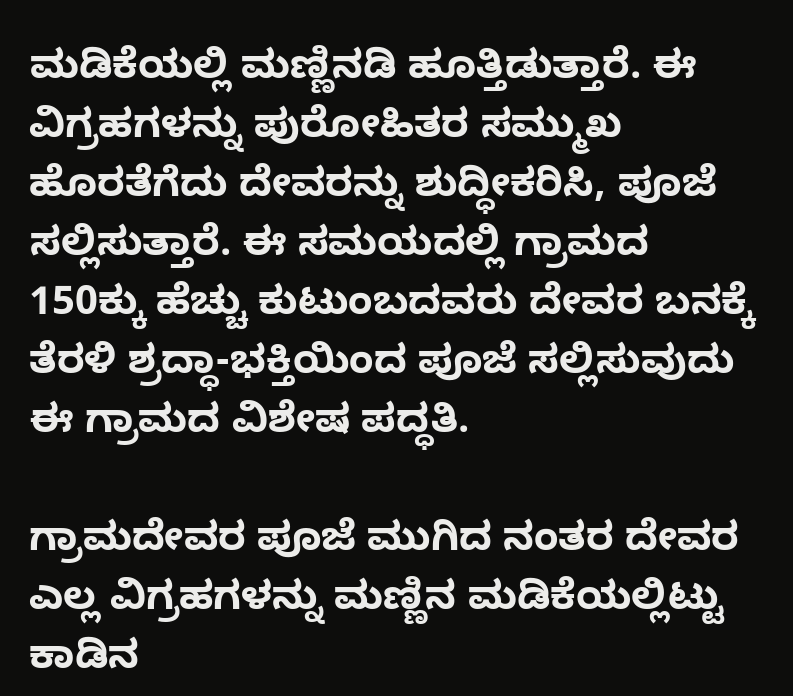ಮಡಿಕೆಯಲ್ಲಿ ಮಣ್ಣಿನಡಿ ಹೂತ್ತಿಡುತ್ತಾರೆ. ಈ ವಿಗ್ರಹಗಳನ್ನು ಪುರೋಹಿತರ ಸಮ್ಮುಖ ಹೊರತೆಗೆದು ದೇವರನ್ನು ಶುದ್ಧೀಕರಿಸಿ, ಪೂಜೆ ಸಲ್ಲಿಸುತ್ತಾರೆ. ಈ ಸಮಯದಲ್ಲಿ ಗ್ರಾಮದ 150ಕ್ಕು ಹೆಚ್ಚು ಕುಟುಂಬದವರು ದೇವರ ಬನಕ್ಕೆ ತೆರಳಿ ಶ್ರದ್ಧಾ-ಭಕ್ತಿಯಿಂದ ಪೂಜೆ ಸಲ್ಲಿಸುವುದು ಈ ಗ್ರಾಮದ ವಿಶೇಷ ಪದ್ಧತಿ.

ಗ್ರಾಮದೇವರ ಪೂಜೆ ಮುಗಿದ ನಂತರ ದೇವರ ಎಲ್ಲ ವಿಗ್ರಹಗಳನ್ನು ಮಣ್ಣಿನ ಮಡಿಕೆಯಲ್ಲಿಟ್ಟು ಕಾಡಿನ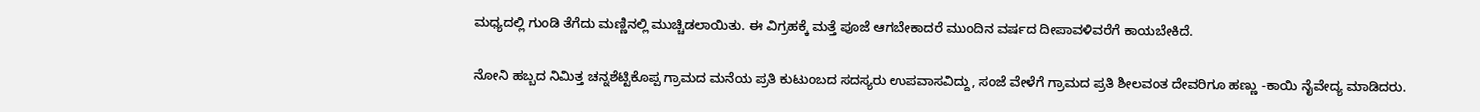ಮಧ್ಯದಲ್ಲಿ ಗುಂಡಿ ತೆಗೆದು ಮಣ್ಣಿನಲ್ಲಿ ಮುಚ್ಚಿಡಲಾಯಿತು. ಈ ವಿಗ್ರಹಕ್ಕೆ ಮತ್ತೆ ಪೂಜೆ ಆಗಬೇಕಾದರೆ ಮುಂದಿನ ವರ್ಷದ ದೀಪಾವಳಿವರೆಗೆ ಕಾಯಬೇಕಿದೆ.

ನೋನಿ ಹಬ್ಬದ ನಿಮಿತ್ತ ಚನ್ನಶೆಟ್ಟಿಕೊಪ್ಪ ಗ್ರಾಮದ ಮನೆಯ ಪ್ರತಿ ಕುಟುಂಬದ ಸದಸ್ಯರು ಉಪವಾಸವಿದ್ದು, ಸಂಜೆ ವೇಳೆಗೆ ಗ್ರಾಮದ ಪ್ರತಿ ಶೀಲವಂತ ದೇವರಿಗೂ ಹಣ್ಣು -ಕಾಯಿ ನೈವೇದ್ಯ ಮಾಡಿದರು.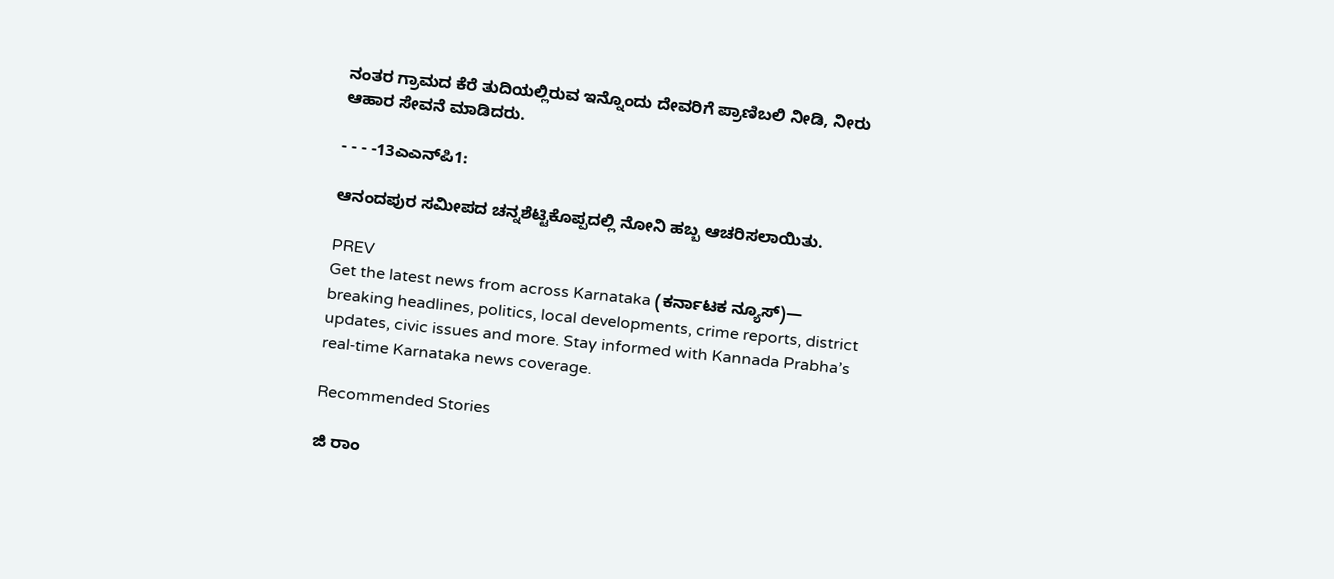ನಂತರ ಗ್ರಾಮದ ಕೆರೆ ತುದಿಯಲ್ಲಿರುವ ಇನ್ನೊಂದು ದೇವರಿಗೆ ಪ್ರಾಣಿಬಲಿ ನೀಡಿ, ನೀರು ಆಹಾರ ಸೇವನೆ ಮಾಡಿದರು.

- - - -13ಎಎನ್‌ಪಿ1:

ಆನಂದಪುರ ಸಮೀಪದ ಚನ್ನಶೆಟ್ಟಿಕೊಪ್ಪದಲ್ಲಿ ನೋನಿ ಹಬ್ಬ ಆಚರಿಸಲಾಯಿತು.

PREV
Get the latest news from across Karnataka (ಕರ್ನಾಟಕ ನ್ಯೂಸ್)— breaking headlines, politics, local developments, crime reports, district updates, civic issues and more. Stay informed with Kannada Prabha’s real‑time Karnataka news coverage.

Recommended Stories

ಜಿ ರಾಂ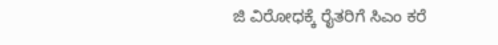ಜಿ ವಿರೋಧಕ್ಕೆ ರೈತರಿಗೆ ಸಿಎಂ ಕರೆ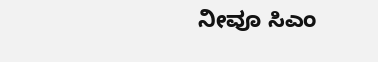ನೀವೂ ಸಿಎಂ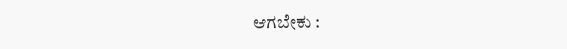ಆಗಬೇಕು :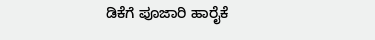ಡಿಕೆಗೆ ಪೂಜಾರಿ ಹಾರೈಕೆ